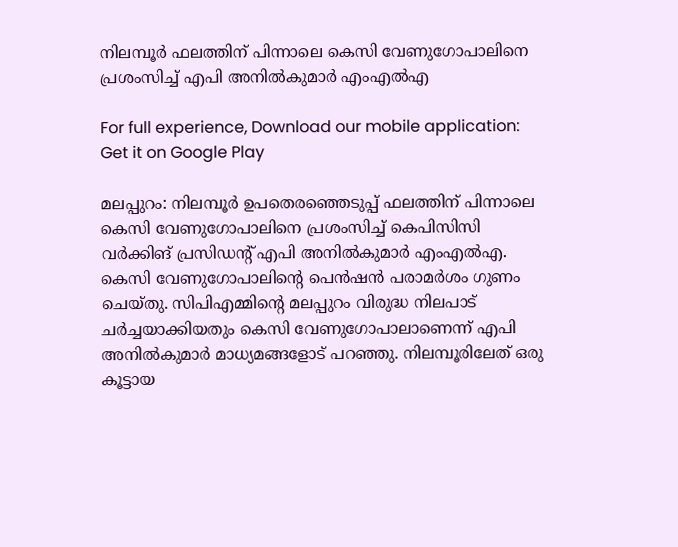നിലമ്പൂര്‍ ഫലത്തിന് പിന്നാലെ കെസി വേണുഗോപാലിനെ പ്രശംസിച്ച് എപി അനില്‍കുമാര്‍ എംഎല്‍എ

For full experience, Download our mobile application:
Get it on Google Play

മലപ്പുറം: നിലമ്പൂര്‍ ഉപതെരഞ്ഞെടുപ്പ് ഫലത്തിന് പിന്നാലെ കെസി വേണുഗോപാലിനെ പ്രശംസിച്ച് കെപിസിസി വര്‍ക്കിങ് പ്രസിഡന്റ് എപി അനില്‍കുമാര്‍ എംഎല്‍എ. കെസി വേണുഗോപാലിന്റെ പെന്‍ഷന്‍ പരാമര്‍ശം ഗുണം ചെയ്തു. സിപിഎമ്മിന്റെ മലപ്പുറം വിരുദ്ധ നിലപാട് ചര്‍ച്ചയാക്കിയതും കെസി വേണുഗോപാലാണെന്ന് എപി അനില്‍കുമാര്‍ മാധ്യമങ്ങളോട് പറഞ്ഞു. നിലമ്പൂരിലേത് ഒരു കൂട്ടായ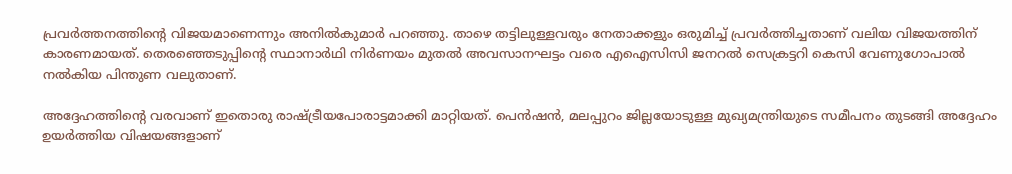പ്രവര്‍ത്തനത്തിന്റെ വിജയമാണെന്നും അനില്‍കുമാര്‍ പറഞ്ഞു. താഴെ തട്ടിലുള്ളവരും നേതാക്കളും ഒരുമിച്ച് പ്രവര്‍ത്തിച്ചതാണ് വലിയ വിജയത്തിന് കാരണമായത്. തെരഞ്ഞെടുപ്പിന്റെ സ്ഥാനാര്‍ഥി നിര്‍ണയം മുതല്‍ അവസാനഘട്ടം വരെ എഐസിസി ജനറല്‍ സെക്രട്ടറി കെസി വേണുഗോപാല്‍ നല്‍കിയ പിന്തുണ വലുതാണ്.

അദ്ദേഹത്തിന്റെ വരവാണ് ഇതൊരു രാഷ്ട്രീയപോരാട്ടമാക്കി മാറ്റിയത്. പെന്‍ഷന്‍, മലപ്പുറം ജില്ലയോടുള്ള മുഖ്യമന്ത്രിയുടെ സമീപനം തുടങ്ങി അദ്ദേഹം ഉയര്‍ത്തിയ വിഷയങ്ങളാണ്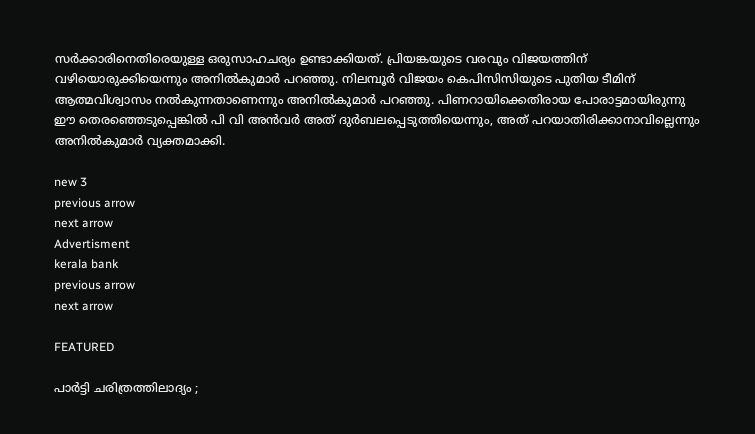സര്‍ക്കാരിനെതിരെയുള്ള ഒരുസാഹചര്യം ഉണ്ടാക്കിയത്. പ്രിയങ്കയുടെ വരവും വിജയത്തിന് വഴിയൊരുക്കിയെന്നും അനില്‍കുമാര്‍ പറഞ്ഞു. നിലമ്പൂര്‍ വിജയം കെപിസിസിയുടെ പുതിയ ടീമിന് ആത്മവിശ്വാസം നല്‍കുന്നതാണെന്നും അനില്‍കുമാര്‍ പറഞ്ഞു. പിണറായിക്കെതിരായ പോരാട്ടമായിരുന്നു ഈ തെരഞ്ഞെടുപ്പെങ്കില്‍ പി വി അന്‍വര്‍ അത് ദുര്‍ബലപ്പെടുത്തിയെന്നും, അത് പറയാതിരിക്കാനാവില്ലെന്നും അനില്‍കുമാര്‍ വ്യക്തമാക്കി.

new 3
previous arrow
next arrow
Advertisment
kerala bank
previous arrow
next arrow

FEATURED

പാർട്ടി ചരിത്രത്തിലാദ്യം ;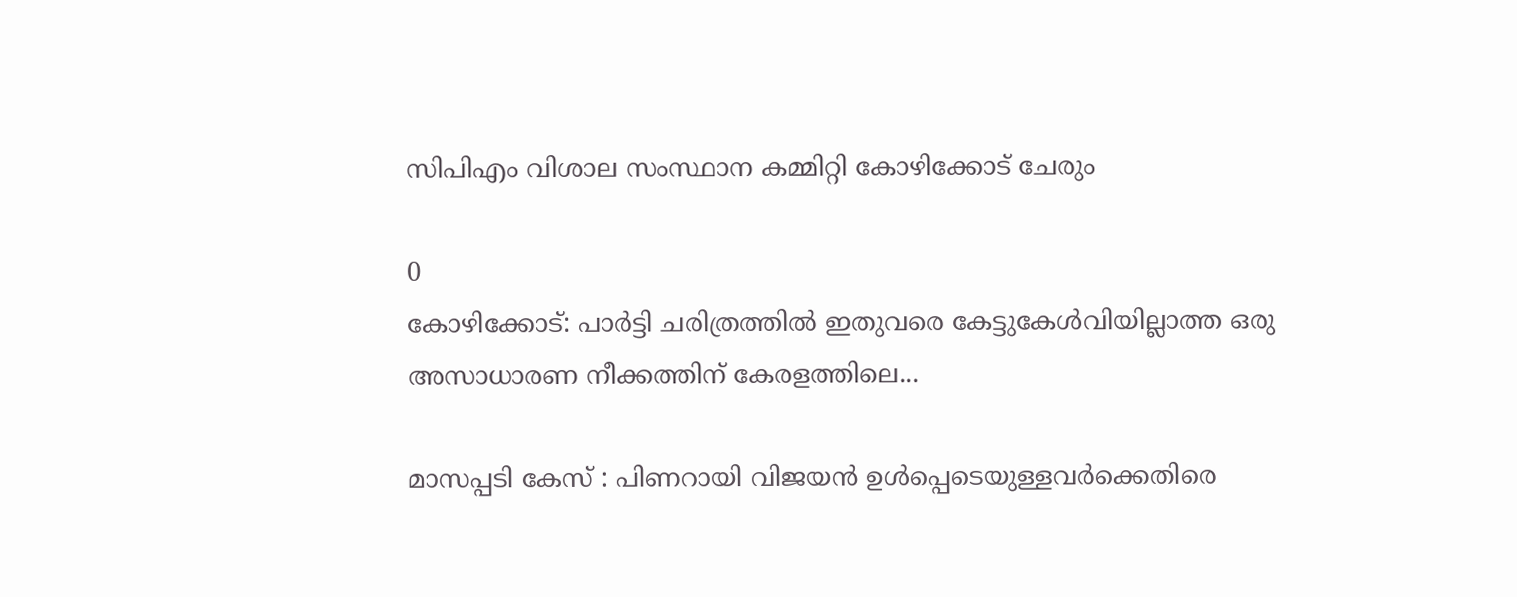സിപിഎം വിശാല സംസ്ഥാന കമ്മിറ്റി കോഴിക്കോട് ചേരും

0
കോഴിക്കോട്: പാർട്ടി ചരിത്രത്തിൽ ഇതുവരെ കേട്ടുകേൾവിയില്ലാത്ത ഒരു അസാധാരണ നീക്കത്തിന് കേരളത്തിലെ...

മാസപ്പടി കേസ് : പിണറായി വിജയൻ ഉൾപ്പെടെയുള്ളവർക്കെതിരെ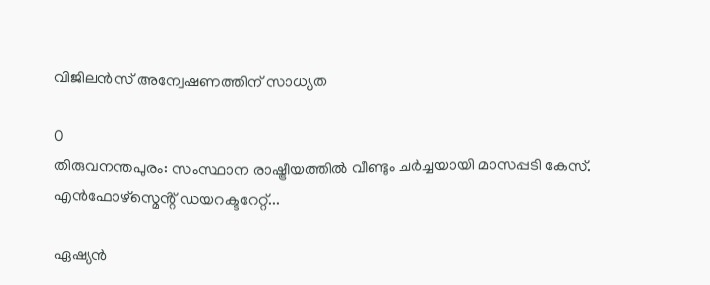വിജിലൻസ് അന്വേഷണത്തിന് സാധ്യത

0
തിരുവനന്തപുരം: സംസ്ഥാന രാഷ്ട്രീയത്തിൽ വീണ്ടും ചർച്ചയായി മാസപ്പടി കേസ്. എൻഫോഴ്സ്മെൻ്റ് ഡയറക്ടറേറ്റ്...

ഏഷ്യൻ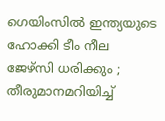ഗെയിംസിൽ ഇന്ത്യയുടെ ഹോക്കി ടീം നീല ജേഴ്സി ധരിക്കും ; തീരുമാനമറിയിച്ച്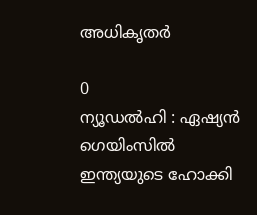അധികൃതർ

0
ന്യൂഡൽഹി : ഏഷ്യൻ ഗെയിംസിൽ ഇന്ത്യയുടെ ഹോക്കി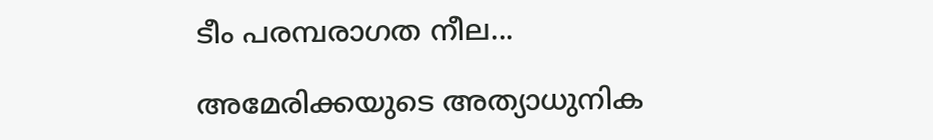ടീം പരമ്പരാഗത നീല...

അമേരിക്കയുടെ അത്യാധുനിക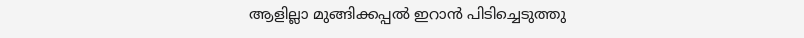ആളില്ലാ മുങ്ങിക്കപ്പൽ ഇറാൻ പിടിച്ചെടുത്തു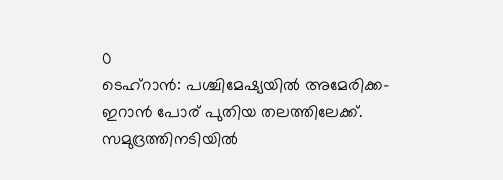0
ടെഹ്‌റാൻ: പശ്ചിമേഷ്യയിൽ അമേരിക്ക-ഇറാൻ പോര് പുതിയ തലത്തിലേക്ക്. സമുദ്രത്തിനടിയിൽ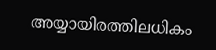അയ്യായിരത്തിലധികം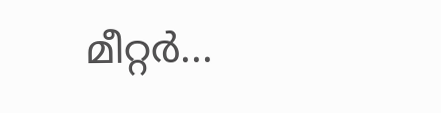മീറ്റർ...